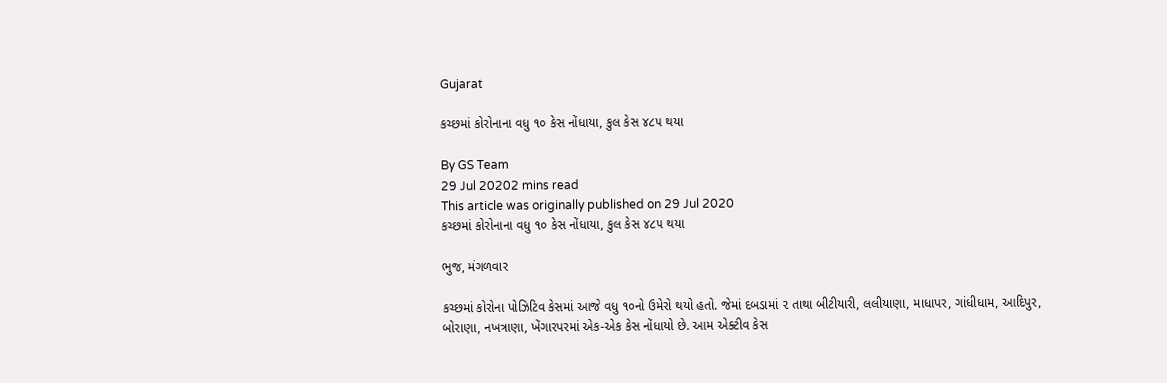Gujarat

કચ્છમાં કોરોનાના વધુ ૧૦ કેસ નોંધાયા, કુલ કેસ ૪૮૫ થયા

By GS Team
29 Jul 20202 mins read
This article was originally published on 29 Jul 2020
કચ્છમાં કોરોનાના વધુ ૧૦ કેસ નોંધાયા, કુલ કેસ ૪૮૫ થયા

ભુજ, મંગળવાર

કચ્છમાં કોરોના પોઝિટિવ કેસમાં આજે વધુ ૧૦નો ઉમેરો થયો હતો. જેમાં દબડામાં ૨ તાથા બીટીયારી, લલીયાણા, માધાપર, ગાંધીધામ, આદિપુર, બોરાણા, નખત્રાણા, ખેંગારપરમાં એક-એક કેસ નોંધાયો છે. આમ એક્ટીવ કેસ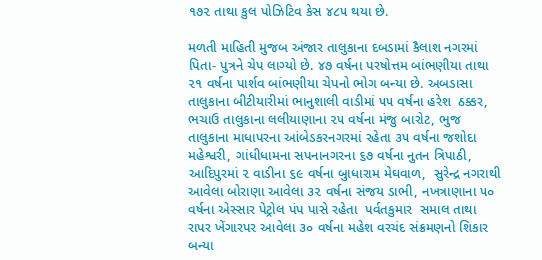૧૭૨ તાથા કુલ પોઝિટિવ કેસ ૪૮૫ થયા છે.

મળતી માહિતી મુજબ અંજાર તાલુકાના દબડામાં કૈલાશ નગરમાં પિતા- પુત્રને ચેપ લાગ્યો છે. ૪૭ વર્ષના પરષોત્તમ બાંભણીયા તાથા ૨૧ વર્ષના પાર્શવ બાંભણીયા ચેપનો ભોગ બન્યા છે. અબડાસા તાલુકાના બીટીયારીમાં ભાનુશાલી વાડીમાં ૫૫ વર્ષના હરેશ  ઠક્કર, ભચાઉ તાલુકાના લલીયાણાના ૨૫ વર્ષના મંજુ બારોટ, ભુજ તાલુકાના માધાપરના આંબેડકરનગરમાં રહેતા ૩૫ વર્ષના જશોદા મહેશ્વરી, ગાંધીધામના સપનાનગરના ૬૭ વર્ષના નુતન ત્રિપાઠી, આદિપુરમાં ૨ વાડીના ૬૯ વર્ષના બુાધારામ મેઘવાળ,  સુરેન્દ્ર નગરાથી આવેલા બોરાણા આવેલા ૩૨ વર્ષના સંજય ડાભી, નખત્રાણાના ૫૦ વર્ષના એસ્સાર પેટ્રોલ પંપ પાસે રહેતા  પર્વતકુમાર  સમાલ તાથા રાપર ખેંગારપર આવેલા ૩૦ વર્ષના મહેશ વરચંદ સંક્રમણનો શિકાર બન્યા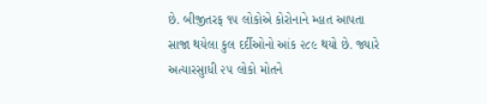છે. બીજીતરફ ૧૫ લોકોએ કોરોનાને મ્હાત આપતા સાજા થયેલા કુલ દર્દીઓનો આંક ૨૮૯ થયો છે. જ્યારે અત્યારસુાધી ૨૫ લોકો મોતને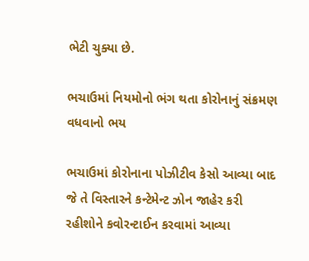ભેટી ચુક્યા છે.

ભચાઉમાં નિયમોનો ભંગ થતા કોરોનાનું સંક્રમણ વધવાનો ભય

ભચાઉમાં કોરોનાના પોઝીટીવ કેસો આવ્યા બાદ જે તે વિસ્તારને કન્ટેમેન્ટ ઝોન જાહેર કરી રહીશોને કવોરન્ટાઈન કરવામાં આવ્યા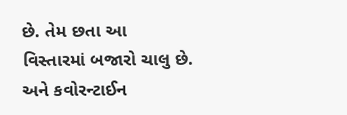છે. તેમ છતા આ વિસ્તારમાં બજારો ચાલુ છે. અને કવોરન્ટાઈન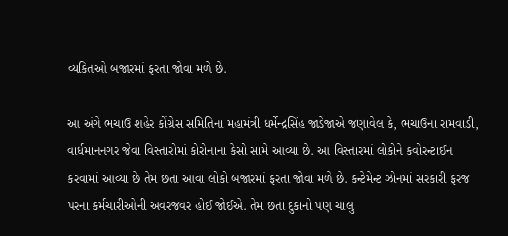વ્યકિતઓ બજારમાં ફરતા જોવા મળે છે.

આ અંગે ભચાઉ શહેર કોંગ્રેસ સમિતિના મહામંત્રી ધર્મેન્દ્રસિંહ જાડેજાએ જણાવેલ કે, ભચાઉના રામવાડી, વાર્ધમાનનગર જેવા વિસ્તારોમાં કોરોનાના કેસો સામે આવ્યા છે. આ વિસ્તારમાં લોકોને કવોરન્ટાઈન કરવામાં આવ્યા છે તેમ છતા આવા લોકો બજારમાં ફરતા જોવા મળે છે. કન્ટેમેન્ટ ઝોનમાં સરકારી ફરજ પરના કર્મચારીઓની અવરજવર હોઈ જોઈએ. તેમ છતા દુકાનો પણ ચાલુ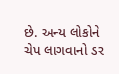છે. અન્ય લોકોને ચેપ લાગવાનો ડર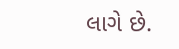લાગે છે.